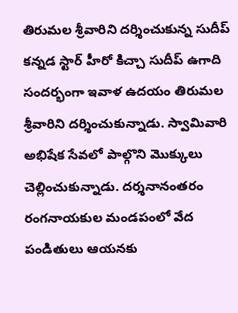తిరుమల శ్రీవారిని దర్శించుకున్న సుదీప్
కన్నడ స్టార్ హీరో కిచ్చా సుదీప్ ఉగాది సందర్భంగా ఇవాళ ఉదయం తిరుమల శ్రీవారిని దర్శించుకున్నాడు. స్వామివారి అభిషేక సేవలో పాల్గొని మొక్కులు చెల్లించుకున్నాడు. దర్శనానంతరం రంగనాయకుల మండపంలో వేద పండితులు ఆయనకు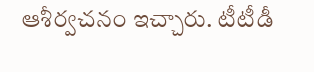ఆశీర్వచనం ఇచ్చారు. టీటీడీ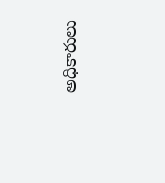అధికారులు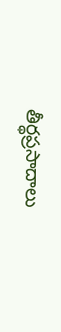తీర్థప్రసాదాలు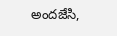అందజేసి,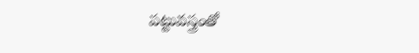పట్టువస్త్రంతో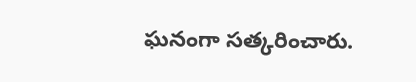ఘనంగా సత్కరించారు.